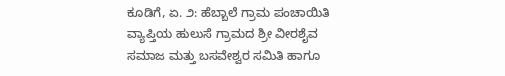ಕೂಡಿಗೆ, ಏ. ೨: ಹೆಬ್ಬಾಲೆ ಗ್ರಾಮ ಪಂಚಾಯಿತಿ ವ್ಯಾಪ್ತಿಯ ಹುಲುಸೆ ಗ್ರಾಮದ ಶ್ರೀ ವೀರಶೈವ ಸಮಾಜ ಮತ್ತು ಬಸವೇಶ್ವರ ಸಮಿತಿ ಹಾಗೂ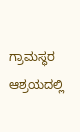ಗ್ರಾಮಸ್ಥರ ಆಶ್ರಯದಲ್ಲಿ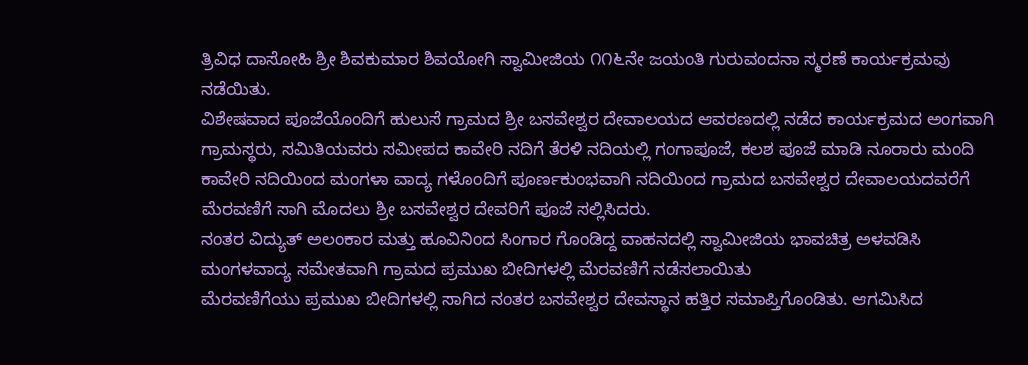ತ್ರಿವಿಧ ದಾಸೋಹಿ ಶ್ರೀ ಶಿವಕುಮಾರ ಶಿವಯೋಗಿ ಸ್ವಾಮೀಜಿಯ ೧೧೬ನೇ ಜಯಂತಿ ಗುರುವಂದನಾ ಸ್ಮರಣೆ ಕಾರ್ಯಕ್ರಮವು ನಡೆಯಿತು.
ವಿಶೇಷವಾದ ಪೂಜೆಯೊಂದಿಗೆ ಹುಲುಸೆ ಗ್ರಾಮದ ಶ್ರೀ ಬಸವೇಶ್ವರ ದೇವಾಲಯದ ಆವರಣದಲ್ಲಿ ನಡೆದ ಕಾರ್ಯಕ್ರಮದ ಅಂಗವಾಗಿ ಗ್ರಾಮಸ್ಥರು, ಸಮಿತಿಯವರು ಸಮೀಪದ ಕಾವೇರಿ ನದಿಗೆ ತೆರಳಿ ನದಿಯಲ್ಲಿ ಗಂಗಾಪೂಜೆ, ಕಲಶ ಪೂಜೆ ಮಾಡಿ ನೂರಾರು ಮಂದಿ ಕಾವೇರಿ ನದಿಯಿಂದ ಮಂಗಳಾ ವಾದ್ಯ ಗಳೊಂದಿಗೆ ಪೂರ್ಣಕುಂಭವಾಗಿ ನದಿಯಿಂದ ಗ್ರಾಮದ ಬಸವೇಶ್ವರ ದೇವಾಲಯದವರೆಗೆ ಮೆರವಣಿಗೆ ಸಾಗಿ ಮೊದಲು ಶ್ರೀ ಬಸವೇಶ್ವರ ದೇವರಿಗೆ ಪೂಜೆ ಸಲ್ಲಿಸಿದರು.
ನಂತರ ವಿದ್ಯುತ್ ಅಲಂಕಾರ ಮತ್ತು ಹೂವಿನಿಂದ ಸಿಂಗಾರ ಗೊಂಡಿದ್ದ ವಾಹನದಲ್ಲಿ ಸ್ವಾಮೀಜಿಯ ಭಾವಚಿತ್ರ ಅಳವಡಿಸಿ ಮಂಗಳವಾದ್ಯ ಸಮೇತವಾಗಿ ಗ್ರಾಮದ ಪ್ರಮುಖ ಬೀದಿಗಳಲ್ಲಿ ಮೆರವಣಿಗೆ ನಡೆಸಲಾಯಿತು
ಮೆರವಣಿಗೆಯು ಪ್ರಮುಖ ಬೀದಿಗಳಲ್ಲಿ ಸಾಗಿದ ನಂತರ ಬಸವೇಶ್ವರ ದೇವಸ್ಥಾನ ಹತ್ತಿರ ಸಮಾಪ್ತಿಗೊಂಡಿತು. ಆಗಮಿಸಿದ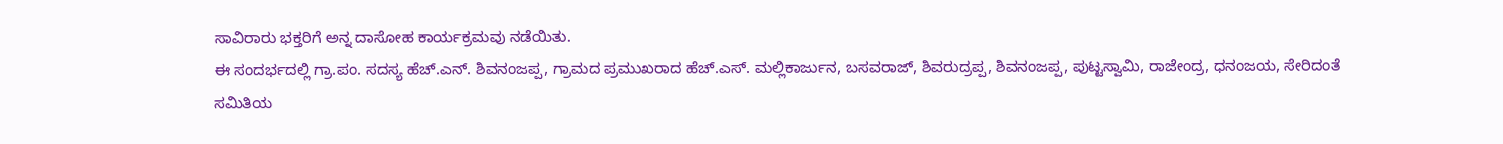ಸಾವಿರಾರು ಭಕ್ತರಿಗೆ ಅನ್ನ ದಾಸೋಹ ಕಾರ್ಯಕ್ರಮವು ನಡೆಯಿತು.
ಈ ಸಂದರ್ಭದಲ್ಲಿ ಗ್ರಾ.ಪಂ. ಸದಸ್ಯ ಹೆಚ್.ಎನ್. ಶಿವನಂಜಪ್ಪ, ಗ್ರಾಮದ ಪ್ರಮುಖರಾದ ಹೆಚ್.ಎಸ್. ಮಲ್ಲಿಕಾರ್ಜುನ, ಬಸವರಾಜ್, ಶಿವರುದ್ರಪ್ಪ, ಶಿವನಂಜಪ್ಪ, ಪುಟ್ಟಸ್ವಾಮಿ, ರಾಜೇಂದ್ರ, ಧನಂಜಯ, ಸೇರಿದಂತೆ ಸಮಿತಿಯ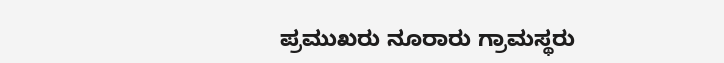ಪ್ರಮುಖರು ನೂರಾರು ಗ್ರಾಮಸ್ಥರು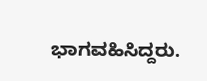ಭಾಗವಹಿಸಿದ್ದರು.